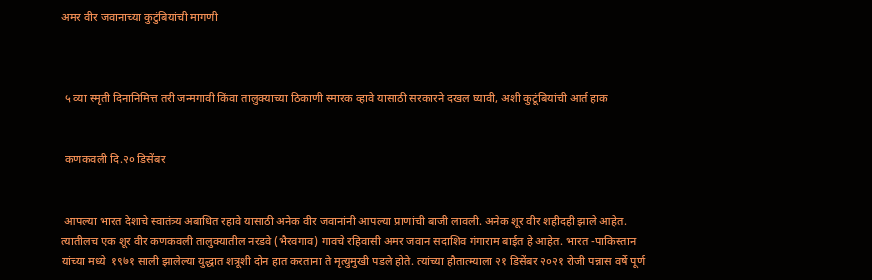अमर वीर जवानाच्या कुटुंबियांची मागणी



 ५ व्या स्मृती दिनानिमित्त तरी जन्मगावी किंवा तालुक्याच्या ठिकाणी स्मारक व्हावे यासाठी सरकारने दखल घ्यावी, अशी कुटूंबियांची आर्त हाक


 कणकवली दि.२० डिसेंबर


 आपल्या भारत देशाचे स्वातंत्र्य अबाधित रहावे यासाठी अनेक वीर जवानांनी आपल्या प्राणांची बाजी लावली. अनेक शूर वीर शहीदही झाले आहेत. त्यातीलच एक शूर वीर कणकवली तालुक्यातील नरडवे (भैरवगाव) गावचे रहिवासी अमर जवान सदाशिव गंगाराम बाईत हे आहेत. भारत -पाकिस्तान यांच्या मध्ये  १९७१ साली झालेल्या युद्धात शत्रूशी दोन हात करताना ते मृत्युमुखी पडले होते. त्यांच्या हौतात्म्याला २१ डिसेंबर २०२१ रोजी पन्नास वर्षे पूर्ण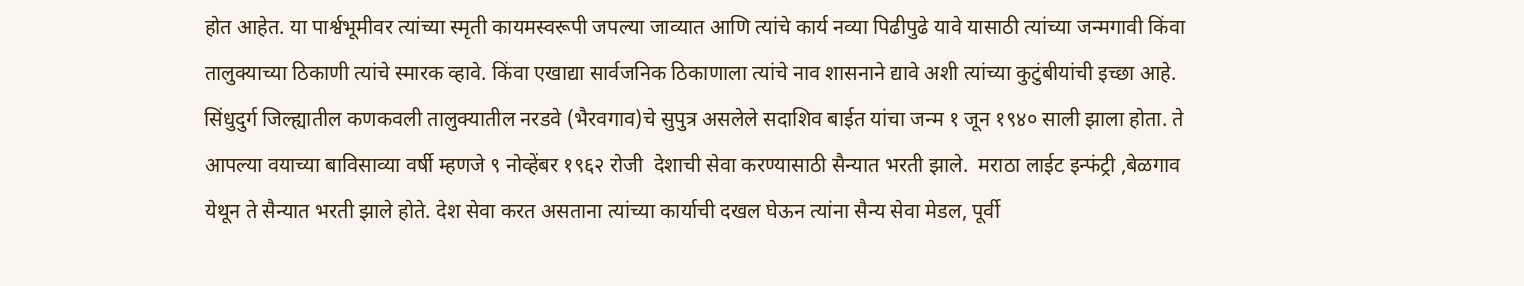होत आहेत. या पार्श्वभूमीवर त्यांच्या स्मृती कायमस्वरूपी जपल्या जाव्यात आणि त्यांचे कार्य नव्या पिढीपुढे यावे यासाठी त्यांच्या जन्मगावी किंवा तालुक्याच्या ठिकाणी त्यांचे स्मारक व्हावे. किंवा एखाद्या सार्वजनिक ठिकाणाला त्यांचे नाव शासनाने द्यावे अशी त्यांच्या कुटुंबीयांची इच्छा आहे. सिंधुदुर्ग जिल्ह्यातील कणकवली तालुक्यातील नरडवे (भैरवगाव)चे सुपुत्र असलेले सदाशिव बाईत यांचा जन्म १ जून १९४० साली झाला होता. ते  आपल्या वयाच्या बाविसाव्या वर्षी म्हणजे ९ नोव्हेंबर १९६२ रोजी  देशाची सेवा करण्यासाठी सैन्यात भरती झाले.  मराठा लाईट इन्फंट्री ,बेळगाव येथून ते सैन्यात भरती झाले होते. देश सेवा करत असताना त्यांच्या कार्याची दखल घेऊन त्यांना सैन्य सेवा मेडल, पूर्वी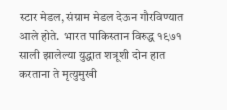स्टार मेडल, संग्राम मेडल देऊन गौरविण्यात आले होते.  भारत पाकिस्तान विरुद्ध १९७१ साली झालेल्या युद्धात शत्रूशी दोन हात करताना ते मृत्युमुखी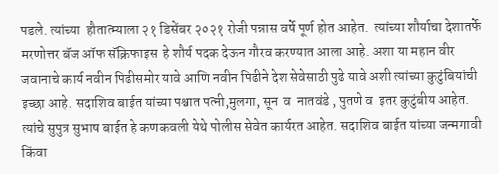पडले. त्यांच्या  हौतात्म्याला २१ डिसेंबर २०२१ रोजी पन्नास वर्षे पूर्ण होत आहेत.  त्यांच्या शौर्याचा देशातर्फे मरणोत्तर बॅज ऑफ सॅक्रिफाइस  हे शौर्य पदक देऊन गौरव करण्यात आला आहे. अशा या महान वीर जवानाचे कार्य नवीन पिढीसमोर यावे आणि नवीन पिढीने देश सेवेसाठी पुढे यावे अशी त्यांच्या कुटुंबियांची इच्छा आहे. सदाशिव बाईत यांच्या पश्चात पत्नी,मुलगा, सून  व  नातवंडे , पुतणे व  इतर कुटुंबीय आहेत. त्यांचे सुपुत्र सुभाष बाईत हे कणकवली येथे पोलीस सेवेत कार्यरत आहेत. सदाशिव बाईत यांच्या जन्मगावी किंवा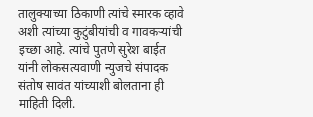तालुक्याच्या ठिकाणी त्यांचे स्मारक व्हावे अशी त्यांच्या कुटुंबीयांची व गावकऱ्यांची इच्छा आहे. त्यांचे पुतणे सुरेश बाईत यांनी लोकसत्यवाणी न्युजचे संपादक संतोष सावंत यांच्याशी बोलताना ही माहिती दिली.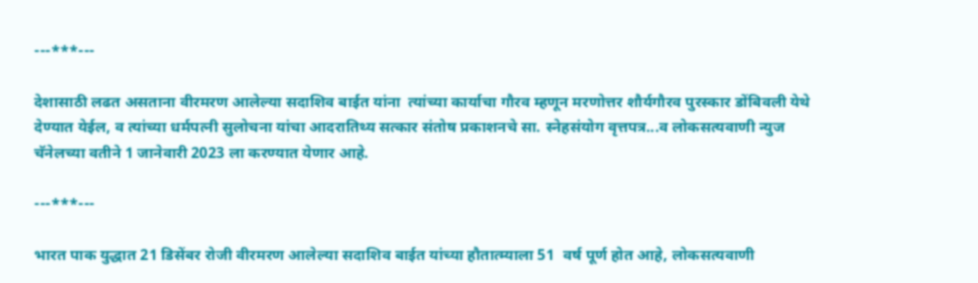---***---

देशासाठी लढत असताना वीरमरण आलेल्या सदाशिव बाईत यांना  त्यांच्या कार्याचा गौरव म्हणून मरणोत्तर शौर्यगौरव पुरस्कार डोंबिवली येथे देण्यात येईल, व त्यांच्या धर्मपत्नी सुलोचना यांचा आदरातिथ्य सत्कार संतोष प्रकाशनचे सा. स्नेहसंयोग वृत्तपत्र...व लोकसत्यवाणी न्युज चॅनेलच्या वतीने 1 जानेवारी 2023 ला करण्यात येणार आहे.

---***---

भारत पाक युद्धात 21 डिसेंबर रोजी वीरमरण आलेल्या सदाशिव बाईत यांच्या हौतात्म्याला 51  वर्ष पूर्ण होत आहे, लोकसत्यवाणी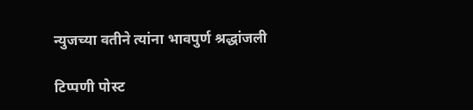न्युजच्या वतीने त्यांना भावपुर्ण श्रद्धांजली

टिप्पणी पोस्ट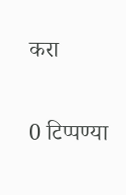करा

0 टिप्पण्या